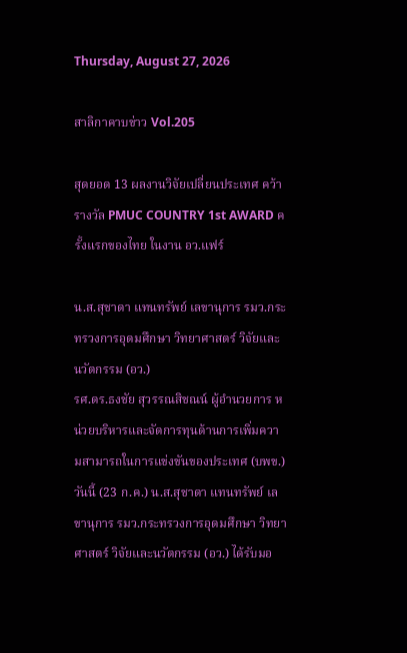Thursday, August 27, 2026

สาลิกาคาบข่าว Vol.205

สุดยอด 13 ผลงานวิจัยเปลี่ยนประเทศ คว้ารางวัล PMUC COUNTRY 1st AWARD ครั้งแรกของไทย ในงาน อว.แฟร์

น.ส.สุชาดา แทนทรัพย์ เลขานุการ รมว.กระทรวงการอุดมศึกษา วิทยาศาสตร์ วิจัยและนวัตกรรม (อว.)
รศ.ดร.ธงชัย สุวรรณสิชณน์ ผู้อำนวยการ หน่วยบริหารและจัดการทุนด้านการเพิ่มความสามารถในการแข่งขันของประเทศ (บพข.)
วันนี้ (23 ก.ค.) น.ส.สุชาดา แทนทรัพย์ เลขานุการ รมว.กระทรวงการอุดมศึกษา วิทยาศาสตร์ วิจัยและนวัตกรรม (อว.) ได้รับมอ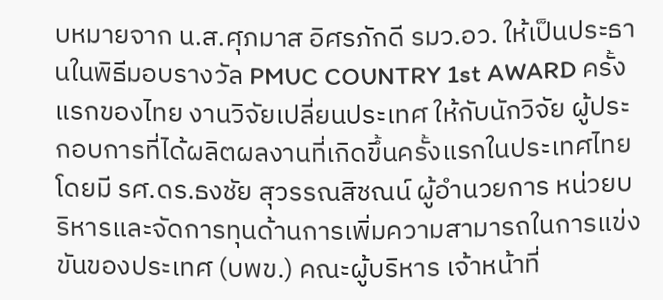บหมายจาก น.ส.ศุภมาส อิศรภักดี รมว.อว. ให้เป็นประธานในพิธีมอบรางวัล PMUC COUNTRY 1st AWARD ครั้งแรกของไทย งานวิจัยเปลี่ยนประเทศ ให้กับนักวิจัย ผู้ประกอบการที่ได้ผลิตผลงานที่เกิดขึ้นครั้งแรกในประเทศไทย โดยมี รศ.ดร.ธงชัย สุวรรณสิชณน์ ผู้อำนวยการ หน่วยบริหารและจัดการทุนด้านการเพิ่มความสามารถในการแข่งขันของประเทศ (บพข.) คณะผู้บริหาร เจ้าหน้าที่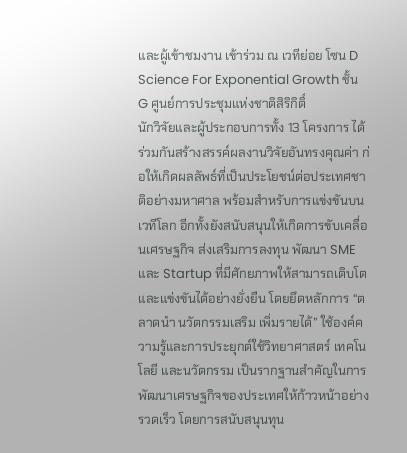และผู้เข้าชมงาน เข้าร่วม ณ เวทีย่อย โซน D Science For Exponential Growth ชั้น G ศูนย์การประชุมแห่งชาติสิริกิติ์
นักวิจัยและผู้ประกอบการทั้ง 13 โครงการ ได้ร่วมกันสร้างสรรค์ผลงานวิจัยอันทรงคุณค่า ก่อให้เกิดผลลัพธ์ที่เป็นประโยชน์ต่อประเทศชาติอย่างมหาศาล พร้อมสำหรับการแข่งขันบนเวทีโลก อีกทั้งยังสนับสนุนให้เกิดการขับเคลื่อนเศรษฐกิจ ส่งเสริมการลงทุน พัฒนา SME และ Startup ที่มีศักยภาพให้สามารถเติบโตและแข่งขันได้อย่างยั่งยืน โดยยึดหลักการ “ตลาดนำ นวัตกรรมเสริม เพิ่มรายได้” ใช้องค์ความรู้และการประยุกต์ใช้วิทยาศาสตร์ เทคโนโลยี และนวัตกรรม เป็นรากฐานสำคัญในการพัฒนาเศรษฐกิจของประเทศให้ก้าวหน้าอย่างรวดเร็ว โดยการสนับสนุนทุน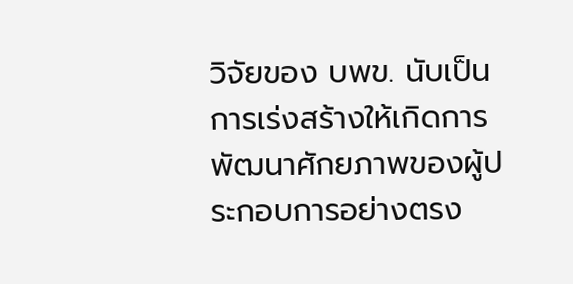วิจัยของ บพข. นับเป็นการเร่งสร้างให้เกิดการพัฒนาศักยภาพของผู้ประกอบการอย่างตรง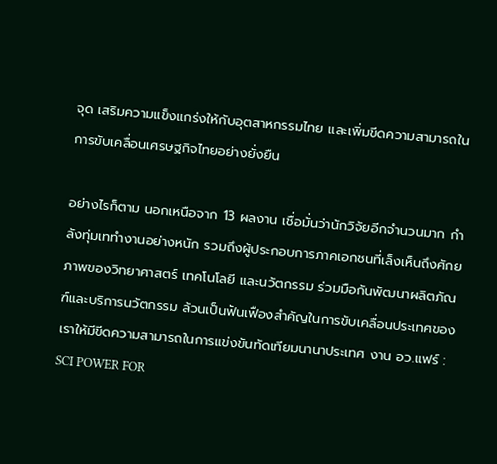จุด เสริมความแข็งแกร่งให้กับอุตสาหกรรมไทย และเพิ่มขีดความสามารถในการขับเคลื่อนเศรษฐกิจไทยอย่างยั่งยืน

อย่างไรก็ตาม นอกเหนือจาก 13 ผลงาน เชื่อมั่นว่านักวิจัยอีกจำนวนมาก กำลังทุ่มเททำงานอย่างหนัก รวมถึงผู้ประกอบการภาคเอกชนที่เล็งเห็นถึงศักยภาพของวิทยาศาสตร์ เทคโนโลยี และนวัตกรรม ร่วมมือกันพัฒนาผลิตภัณฑ์และบริการนวัตกรรม ล้วนเป็นฟันเฟืองสำคัญในการขับเคลื่อนประเทศของเราให้มีขีดความสามารถในการแข่งขันทัดเทียมนานาประเทศ งาน อว.แฟร์ : SCI POWER FOR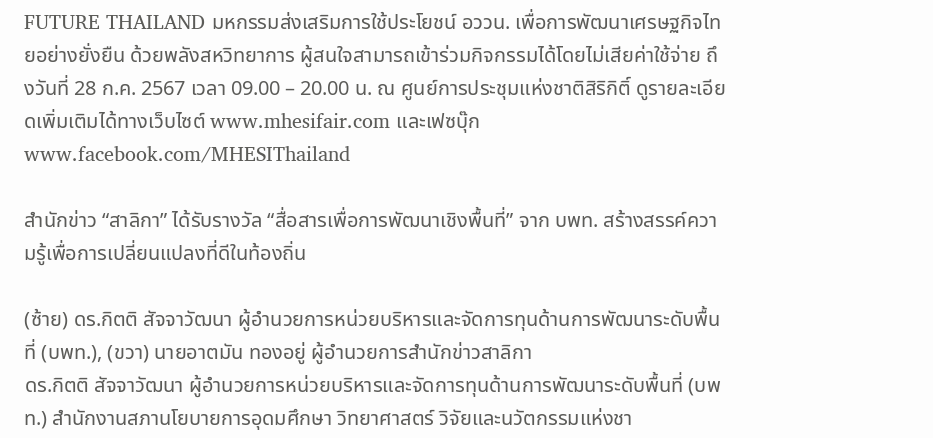FUTURE THAILAND มหกรรมส่งเสริมการใช้ประโยชน์ อววน. เพื่อการพัฒนาเศรษฐกิจไทยอย่างยั่งยืน ด้วยพลังสหวิทยาการ ผู้สนใจสามารถเข้าร่วมกิจกรรมได้โดยไม่เสียค่าใช้จ่าย ถึงวันที่ 28 ก.ค. 2567 เวลา 09.00 – 20.00 น. ณ ศูนย์การประชุมแห่งชาติสิริกิติ์ ดูรายละเอียดเพิ่มเติมได้ทางเว็บไซต์ www.mhesifair.com และเฟซบุ๊ก www.facebook.com/MHESIThailand

สำนักข่าว “สาลิกา” ได้รับรางวัล “สื่อสารเพื่อการพัฒนาเชิงพื้นที่” จาก บพท. สร้างสรรค์ความรู้เพื่อการเปลี่ยนแปลงที่ดีในท้องถิ่น

(ซ้าย) ดร.กิตติ สัจจาวัฒนา ผู้อำนวยการหน่วยบริหารและจัดการทุนด้านการพัฒนาระดับพื้นที่ (บพท.), (ขวา) นายอาตมัน ทองอยู่ ผู้อำนวยการสำนักข่าวสาลิกา
ดร.กิตติ สัจจาวัฒนา ผู้อำนวยการหน่วยบริหารและจัดการทุนด้านการพัฒนาระดับพื้นที่ (บพท.) สำนักงานสภานโยบายการอุดมศึกษา วิทยาศาสตร์ วิจัยและนวัตกรรมแห่งชา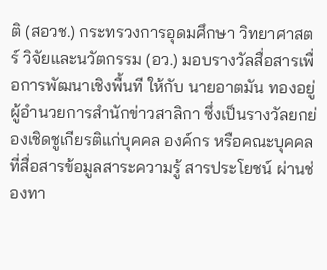ติ (สอวช.) กระทรวงการอุดมศึกษา วิทยาศาสตร์ วิจัยและนวัตกรรม (อว.) มอบรางวัลสื่อสารเพื่อการพัฒนาเชิงพื้นที ให้กับ นายอาตมัน ทองอยู่ ผู้อำนวยการสำนักข่าวสาลิกา ซึ่งเป็นรางวัลยกย่องเชิดชูเกียรติแก่บุคคล องค์กร หรือคณะบุคคล ที่สื่อสารข้อมูลสาระความรู้ สารประโยชน์ ผ่านช่องทา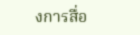งการสื่อ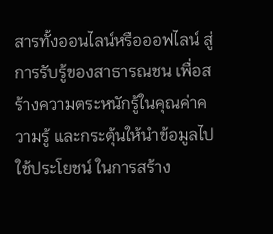สารทั้งออนไลน์หรือออฟไลน์ สู่การรับรู้ของสาธารณชน เพื่อสร้างความตระหนักรู้ในคุณค่าความรู้ และกระตุ้นให้นำข้อมูลไปใช้ประโยชน์ ในการสร้าง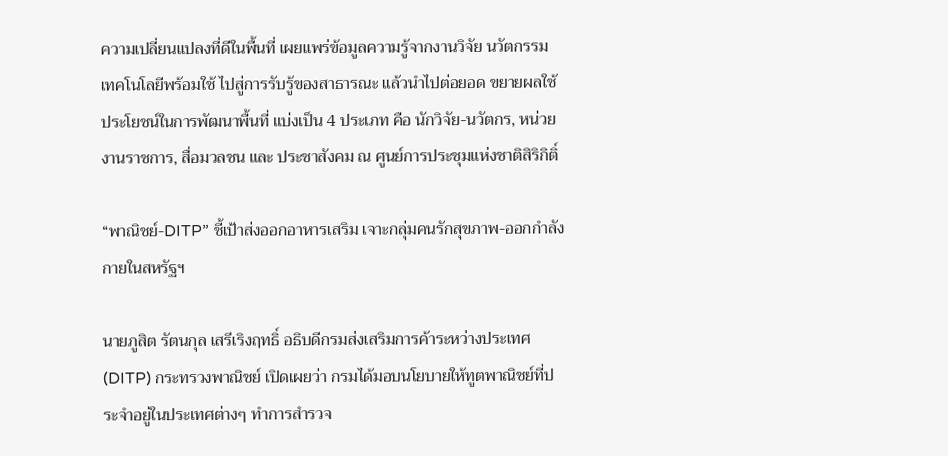ความเปลี่ยนแปลงที่ดีในพื้นที่ เผยแพร่ข้อมูลความรู้จากงานวิจัย นวัตกรรม เทคโนโลยีพร้อมใช้ ไปสู่การรับรู้ของสาธารณะ แล้วนำไปต่อยอด ขยายผลใช้ประโยชน์ในการพัฒนาพื้นที่ แบ่งเป็น 4 ประเภท คือ นักวิจัย-นวัตกร, หน่วยงานราชการ, สื่อมวลชน และ ประชาสังคม ณ ศูนย์การประชุมแห่งชาติสิริกิติ์

“พาณิชย์-DITP” ชี้เป้าส่งออกอาหารเสริม เจาะกลุ่มคนรักสุขภาพ-ออกกำลังกายในสหรัฐฯ

นายภูสิต รัตนกุล เสรีเริงฤทธิ์ อธิบดีกรมส่งเสริมการค้าระหว่างประเทศ (DITP) กระทรวงพาณิชย์ เปิดเผยว่า กรมได้มอบนโยบายให้ทูตพาณิชย์ที่ประจำอยู่ในประเทศต่างๆ ทำการสำรวจ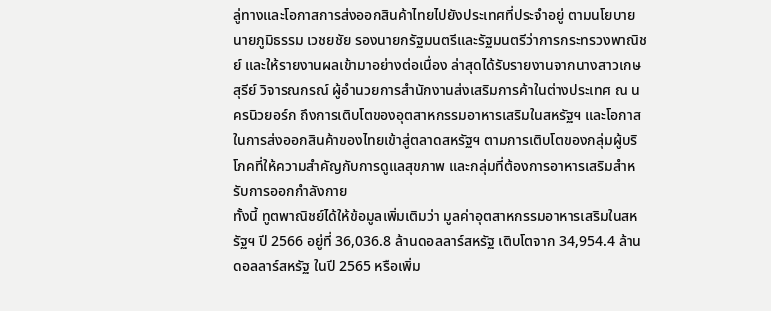ลู่ทางและโอกาสการส่งออกสินค้าไทยไปยังประเทศที่ประจำอยู่ ตามนโยบายนายภูมิธรรม เวชยชัย รองนายกรัฐมนตรีและรัฐมนตรีว่าการกระทรวงพาณิชย์ และให้รายงานผลเข้ามาอย่างต่อเนื่อง ล่าสุดได้รับรายงานจากนางสาวเกษสุรีย์ วิจารณกรณ์ ผู้อำนวยการสำนักงานส่งเสริมการค้าในต่างประเทศ ณ นครนิวยอร์ก ถึงการเติบโตของอุตสาหกรรมอาหารเสริมในสหรัฐฯ และโอกาสในการส่งออกสินค้าของไทยเข้าสู่ตลาดสหรัฐฯ ตามการเติบโตของกลุ่มผู้บริโภคที่ให้ความสำคัญกับการดูแลสุขภาพ และกลุ่มที่ต้องการอาหารเสริมสำหรับการออกกำลังกาย
ทั้งนี้ ทูตพาณิชย์ได้ให้ข้อมูลเพิ่มเติมว่า มูลค่าอุตสาหกรรมอาหารเสริมในสหรัฐฯ ปี 2566 อยู่ที่ 36,036.8 ล้านดอลลาร์สหรัฐ เติบโตจาก 34,954.4 ล้านดอลลาร์สหรัฐ ในปี 2565 หรือเพิ่ม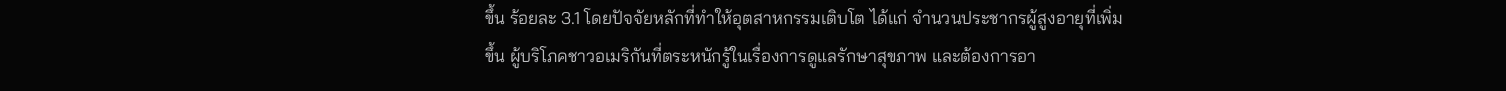ขึ้น ร้อยละ 3.1 โดยปัจจัยหลักที่ทำให้อุตสาหกรรมเติบโต ได้แก่ จำนวนประชากรผู้สูงอายุที่เพิ่มขึ้น ผู้บริโภคชาวอเมริกันที่ตระหนักรู้ในเรื่องการดูแลรักษาสุขภาพ และต้องการอา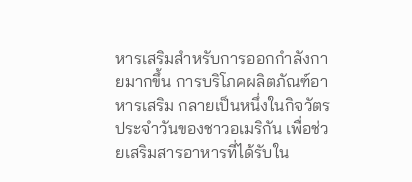หารเสริมสำหรับการออกกำลังกายมากขึ้น การบริโภคผลิตภัณฑ์อาหารเสริม กลายเป็นหนึ่งในกิจวัตรประจำวันของชาวอเมริกัน เพื่อช่วยเสริมสารอาหารที่ได้รับใน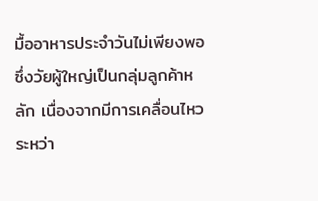มื้ออาหารประจำวันไม่เพียงพอ ซึ่งวัยผู้ใหญ่เป็นกลุ่มลูกค้าหลัก เนื่องจากมีการเคลื่อนไหวระหว่า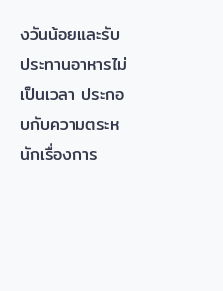งวันน้อยและรับประทานอาหารไม่เป็นเวลา ประกอบกับความตระหนักเรื่องการ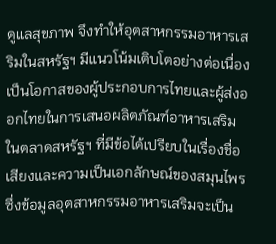ดูแลสุขภาพ จึงทำให้อุตสาหกรรมอาหารเสริมในสหรัฐฯ มีแนวโน้มเติบโตอย่างต่อเนื่อง เป็นโอกาสของผู้ประกอบการไทยและผู้ส่งออกไทยในการเสนอผลิตภัณฑ์อาหารเสริมในตลาดสหรัฐฯ ที่มีข้อได้เปรียบในเรื่องชื่อเสียงและความเป็นเอกลักษณ์ของสมุนไพร ซึ่งข้อมูลอุตสาหกรรมอาหารเสริมจะเป็น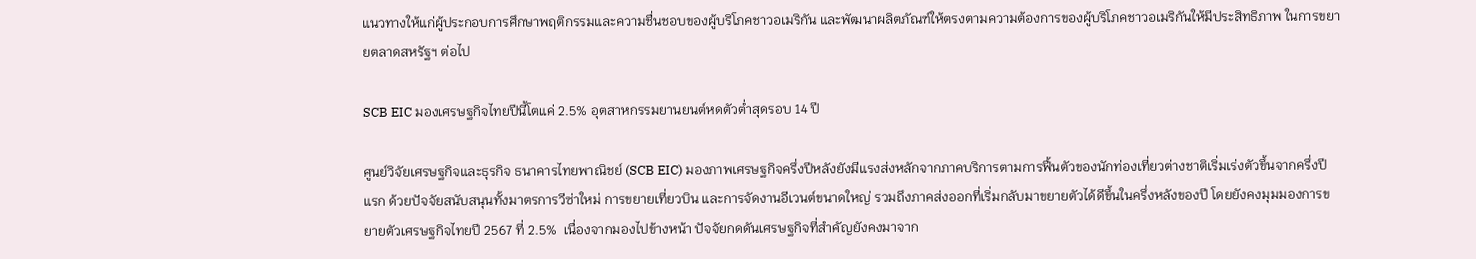แนวทางให้แก่ผู้ประกอบการศึกษาพฤติกรรมและความชื่นชอบของผู้บริโภคชาวอเมริกัน และพัฒนาผลิตภัณฑ์ให้ตรงตามความต้องการของผู้บริโภคชาวอเมริกันให้มีประสิทธิภาพ ในการขยายตลาดสหรัฐฯ ต่อไป

SCB EIC มองเศรษฐกิจไทยปีนี้โตแค่ 2.5% อุตสาหกรรมยานยนต์หดตัวต่ำสุดรอบ 14 ปี

ศูนย์วิจัยเศรษฐกิจและธุรกิจ ธนาคารไทยพาณิชย์ (SCB EIC) มองภาพเศรษฐกิจครึ่งปีหลังยังมีแรงส่งหลักจากภาคบริการตามการฟื้นตัวของนักท่องเที่ยวต่างชาติเริ่มเร่งตัวขึ้นจากครึ่งปีแรก ด้วยปัจจัยสนับสนุนทั้งมาตรการวีซ่าใหม่ การขยายเที่ยวบิน และการจัดงานอีเวนต์ขนาดใหญ่ รวมถึงภาคส่งออกที่เริ่มกลับมาขยายตัวได้ดีขึ้นในครึ่งหลังของปี โดยยังคงมุมมองการขยายตัวเศรษฐกิจไทยปี 2567 ที่ 2.5%  เนื่องจากมองไปข้างหน้า ปัจจัยกดดันเศรษฐกิจที่สำคัญยังคงมาจาก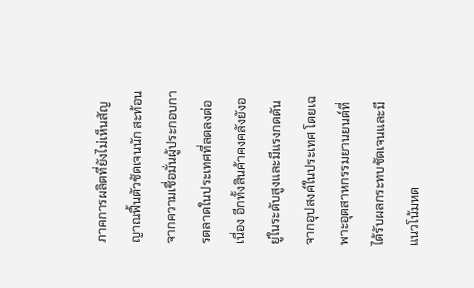ภาคการผลิตที่ยังไม่เห็นสัญญาณฟื้นตัวชัดเจนนัก สะท้อนจากความเชื่อมั่นผู้ประกอบการตลาดในประเทศที่ลดลงต่อเนื่อง อีกทั้งสินค้าคงคลังยังอยู่ในระดับสูงและมีแรงกดดันจากอุปสงค์ในประเทศ โดยเฉพาะอุตสาหกรรมยานยนต์ที่ได้รับผลกระทบชัดเจนและมีแนวโน้มหด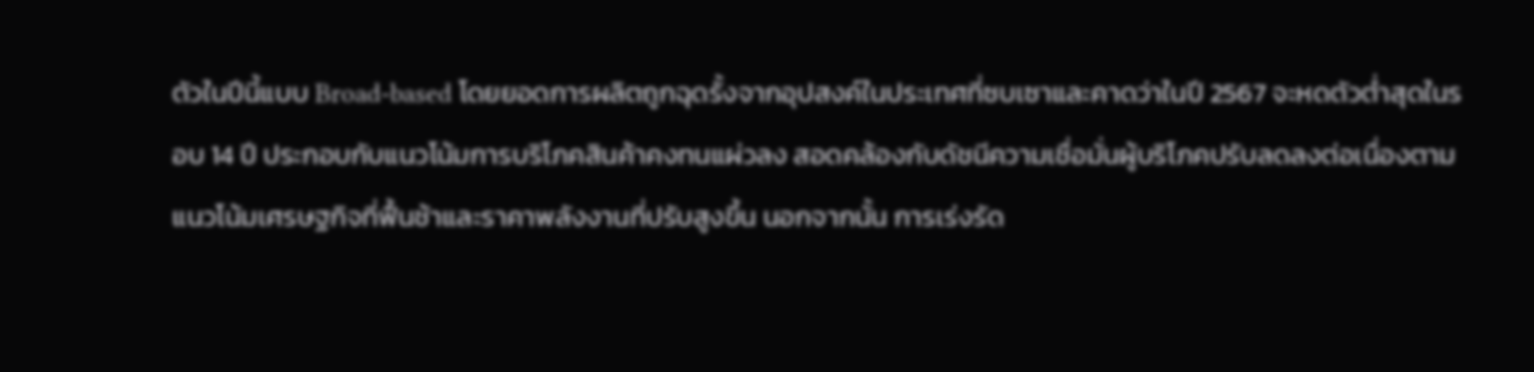ตัวในปีนี้แบบ Broad-based โดยยอดการผลิตถูกฉุดรั้งจากอุปสงค์ในประเทศที่ซบเซาและคาดว่าในปี 2567 จะหดตัวต่ำสุดในรอบ 14 ปี ประกอบกับแนวโน้มการบริโภคสินค้าคงทนแผ่วลง สอดคล้องกับดัชนีความเชื่อมั่นผู้บริโภคปรับลดลงต่อเนื่องตามแนวโน้มเศรษฐกิจที่ฟื้นช้าและราคาพลังงานที่ปรับสูงขึ้น นอกจากนั้น การเร่งรัด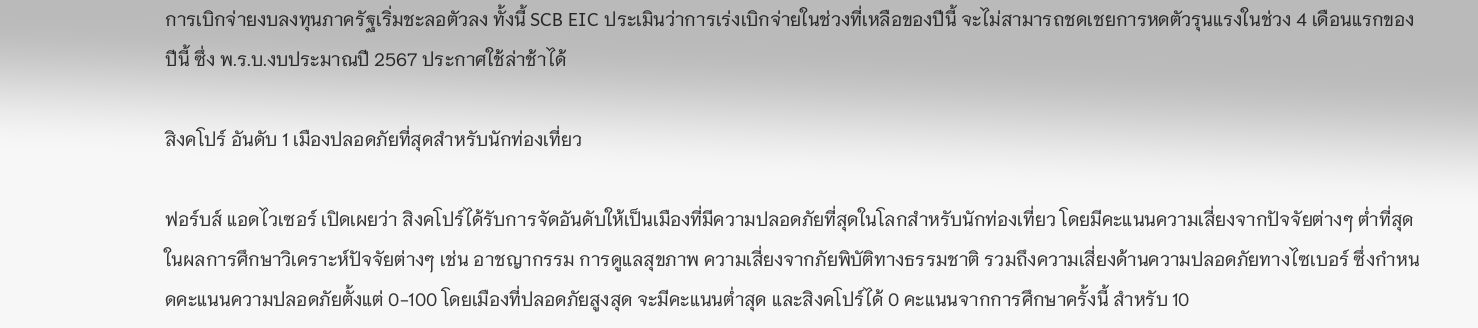การเบิกจ่ายงบลงทุนภาครัฐเริ่มชะลอตัวลง ทั้งนี้ SCB EIC ประเมินว่าการเร่งเบิกจ่ายในช่วงที่เหลือของปีนี้ จะไม่สามารถชดเชยการหดตัวรุนแรงในช่วง 4 เดือนแรกของปีนี้ ซึ่ง พ.ร.บ.งบประมาณปี 2567 ประกาศใช้ล่าช้าได้

สิงคโปร์ อันดับ 1 เมืองปลอดภัยที่สุดสำหรับนักท่องเที่ยว

ฟอร์บส์ แอดไวเซอร์ เปิดเผยว่า สิงคโปร์ได้รับการจัดอันดับให้เป็นเมืองที่มีความปลอดภัยที่สุดในโลกสำหรับนักท่องเที่ยว โดยมีคะแนนความเสี่ยงจากปัจจัยต่างๆ ต่ำที่สุด ในผลการศึกษาวิเคราะห์ปัจจัยต่างๆ เช่น อาชญากรรม การดูแลสุขภาพ ความเสี่ยงจากภัยพิบัติทางธรรมชาติ รวมถึงความเสี่ยงด้านความปลอดภัยทางไซเบอร์ ซึ่งกำหนดคะแนนความปลอดภัยตั้งแต่ 0-100 โดยเมืองที่ปลอดภัยสูงสุด จะมีคะแนนต่ำสุด และสิงคโปร์ได้ 0 คะแนนจากการศึกษาครั้งนี้ สำหรับ 10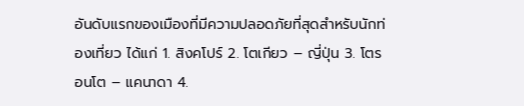อันดับแรกของเมืองที่มีความปลอดภัยที่สุดสำหรับนักท่องเที่ยว ได้แก่ 1. สิงคโปร์ 2. โตเกียว – ญี่ปุ่น 3. โตรอนโต – แคนาดา 4.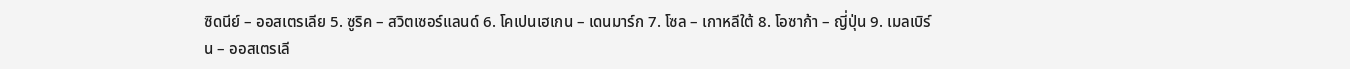ซิดนีย์ – ออสเตรเลีย 5. ซูริค – สวิตเซอร์แลนด์ 6. โคเปนเฮเกน – เดนมาร์ก 7. โซล – เกาหลีใต้ 8. โอซาก้า – ญี่ปุ่น 9. เมลเบิร์น – ออสเตรเลี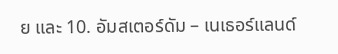ย และ 10. อัมสเตอร์ดัม – เนเธอร์แลนด์